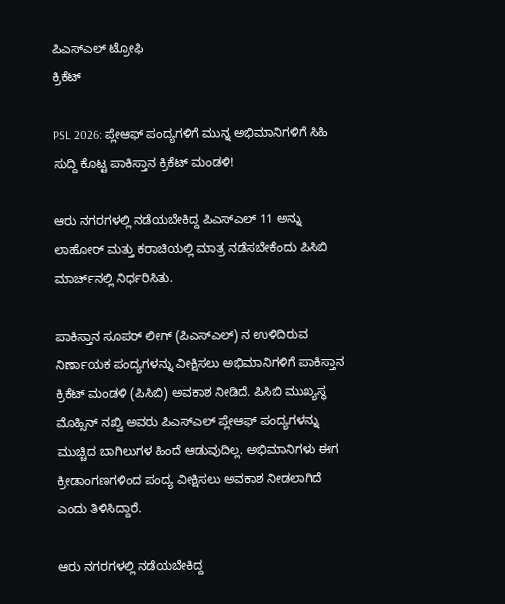ಪಿಎಸ್ಎಲ್ ಟ್ರೋಫಿ
ಕ್ರಿಕೆಟ್

PSL 2026: ಪ್ಲೇಆಫ್‌ ಪಂದ್ಯಗಳಿಗೆ ಮುನ್ನ ಅಭಿಮಾನಿಗಳಿಗೆ ಸಿಹಿ ಸುದ್ದಿ ಕೊಟ್ಟ ಪಾಕಿಸ್ತಾನ ಕ್ರಿಕೆಟ್ ಮಂಡಳಿ!

ಆರು ನಗರಗಳಲ್ಲಿ ನಡೆಯಬೇಕಿದ್ದ ಪಿಎಸ್‌ಎಲ್ 11 ಅನ್ನು ಲಾಹೋರ್ ಮತ್ತು ಕರಾಚಿಯಲ್ಲಿ ಮಾತ್ರ ನಡೆಸಬೇಕೆಂದು ಪಿಸಿಬಿ ಮಾರ್ಚ್‌ನಲ್ಲಿ ನಿರ್ಧರಿಸಿತು.

ಪಾಕಿಸ್ತಾನ ಸೂಪರ್ ಲೀಗ್ (ಪಿಎಸ್ಎಲ್) ನ ಉಳಿದಿರುವ ನಿರ್ಣಾಯಕ ಪಂದ್ಯಗಳನ್ನು ವೀಕ್ಷಿಸಲು ಅಭಿಮಾನಿಗಳಿಗೆ ಪಾಕಿಸ್ತಾನ ಕ್ರಿಕೆಟ್ ಮಂಡಳಿ (ಪಿಸಿಬಿ) ಅವಕಾಶ ನೀಡಿದೆ. ಪಿಸಿಬಿ ಮುಖ್ಯಸ್ಥ ಮೊಹ್ಸಿನ್ ನಖ್ವಿ ಅವರು ಪಿಎಸ್ಎಲ್ ಪ್ಲೇಆಫ್ ಪಂದ್ಯಗಳನ್ನು ಮುಚ್ಚಿದ ಬಾಗಿಲುಗಳ ಹಿಂದೆ ಆಡುವುದಿಲ್ಲ. ಅಭಿಮಾನಿಗಳು ಈಗ ಕ್ರೀಡಾಂಗಣಗಳಿಂದ ಪಂದ್ಯ ವೀಕ್ಷಿಸಲು ಅವಕಾಶ ನೀಡಲಾಗಿದೆ ಎಂದು ತಿಳಿಸಿದ್ದಾರೆ.

ಆರು ನಗರಗಳಲ್ಲಿ ನಡೆಯಬೇಕಿದ್ದ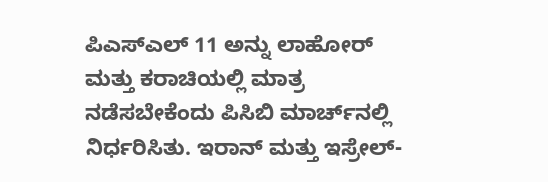ಪಿಎಸ್‌ಎಲ್ 11 ಅನ್ನು ಲಾಹೋರ್ ಮತ್ತು ಕರಾಚಿಯಲ್ಲಿ ಮಾತ್ರ ನಡೆಸಬೇಕೆಂದು ಪಿಸಿಬಿ ಮಾರ್ಚ್‌ನಲ್ಲಿ ನಿರ್ಧರಿಸಿತು. ಇರಾನ್ ಮತ್ತು ಇಸ್ರೇಲ್-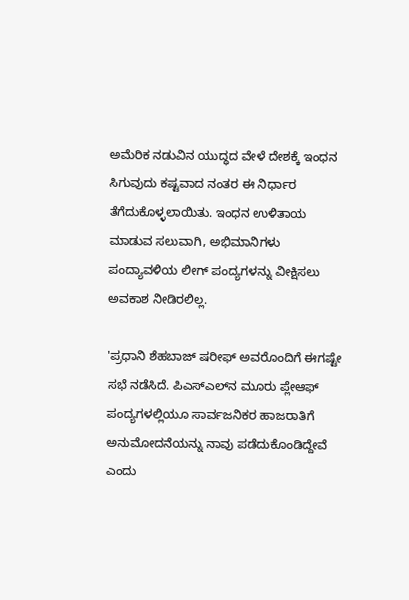ಅಮೆರಿಕ ನಡುವಿನ ಯುದ್ಧದ ವೇಳೆ ದೇಶಕ್ಕೆ ಇಂಧನ ಸಿಗುವುದು ಕಷ್ಟವಾದ ನಂತರ ಈ ನಿರ್ಧಾರ ತೆಗೆದುಕೊಳ್ಳಲಾಯಿತು. ಇಂಧನ ಉಳಿತಾಯ ಮಾಡುವ ಸಲುವಾಗಿ, ಅಭಿಮಾನಿಗಳು ಪಂದ್ಯಾವಳಿಯ ಲೀಗ್ ಪಂದ್ಯಗಳನ್ನು ವೀಕ್ಷಿಸಲು ಅವಕಾಶ ನೀಡಿರಲಿಲ್ಲ.

'ಪ್ರಧಾನಿ ಶೆಹಬಾಜ್ ಷರೀಫ್ ಅವರೊಂದಿಗೆ ಈಗಷ್ಟೇ ಸಭೆ ನಡೆಸಿದೆ. ಪಿಎಸ್ಎಲ್‌ನ ಮೂರು ಪ್ಲೇಆಫ್ ಪಂದ್ಯಗಳಲ್ಲಿಯೂ ಸಾರ್ವಜನಿಕರ ಹಾಜರಾತಿಗೆ ಅನುಮೋದನೆಯನ್ನು ನಾವು ಪಡೆದುಕೊಂಡಿದ್ದೇವೆ ಎಂದು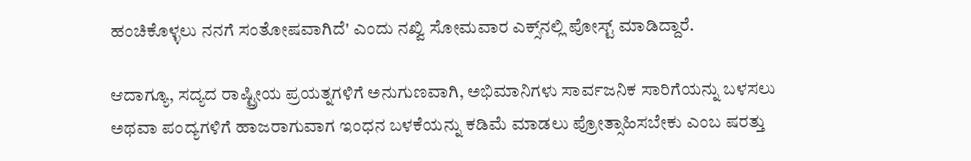ಹಂಚಿಕೊಳ್ಳಲು ನನಗೆ ಸಂತೋಷವಾಗಿದೆ' ಎಂದು ನಖ್ವಿ ಸೋಮವಾರ ಎಕ್ಸ್‌ನಲ್ಲಿ ಪೋಸ್ಟ್ ಮಾಡಿದ್ದಾರೆ.

ಆದಾಗ್ಯೂ, ಸದ್ಯದ ರಾಷ್ಟ್ರೀಯ ಪ್ರಯತ್ನಗಳಿಗೆ ಅನುಗುಣವಾಗಿ, ಅಭಿಮಾನಿಗಳು ಸಾರ್ವಜನಿಕ ಸಾರಿಗೆಯನ್ನು ಬಳಸಲು ಅಥವಾ ಪಂದ್ಯಗಳಿಗೆ ಹಾಜರಾಗುವಾಗ ಇಂಧನ ಬಳಕೆಯನ್ನು ಕಡಿಮೆ ಮಾಡಲು ಪ್ರೋತ್ಸಾಹಿಸಬೇಕು ಎಂಬ ಷರತ್ತು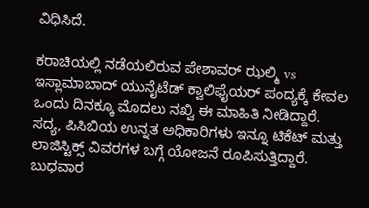ವಿಧಿಸಿದೆ.

ಕರಾಚಿಯಲ್ಲಿ ನಡೆಯಲಿರುವ ಪೇಶಾವರ್ ಝಲ್ಮಿ vs ಇಸ್ಲಾಮಾಬಾದ್ ಯುನೈಟೆಡ್ ಕ್ವಾಲಿಫೈಯರ್ ಪಂದ್ಯಕ್ಕೆ ಕೇವಲ ಒಂದು ದಿನಕ್ಕೂ ಮೊದಲು ನಖ್ವಿ ಈ ಮಾಹಿತಿ ನೀಡಿದ್ದಾರೆ. ಸದ್ಯ, ಪಿಸಿಬಿಯ ಉನ್ನತ ಅಧಿಕಾರಿಗಳು ಇನ್ನೂ ಟಿಕೆಟ್ ಮತ್ತು ಲಾಜಿಸ್ಟಿಕ್ಸ್ ವಿವರಗಳ ಬಗ್ಗೆ ಯೋಜನೆ ರೂಪಿಸುತ್ತಿದ್ದಾರೆ. ಬುಧವಾರ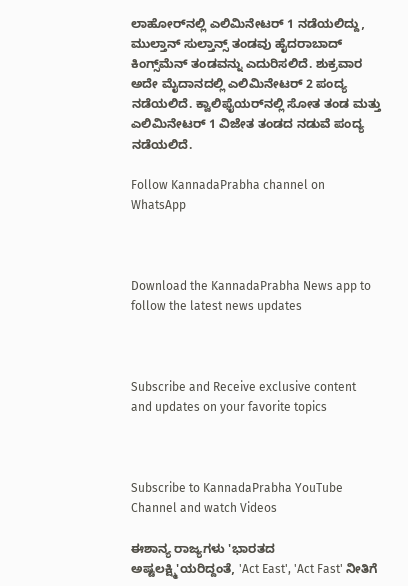ಲಾಹೋರ್‌ನಲ್ಲಿ ಎಲಿಮಿನೇಟರ್ 1 ನಡೆಯಲಿದ್ದು, ಮುಲ್ತಾನ್ ಸುಲ್ತಾನ್ಸ್ ತಂಡವು ಹೈದರಾಬಾದ್ ಕಿಂಗ್ಸ್‌ಮೆನ್ ತಂಡವನ್ನು ಎದುರಿಸಲಿದೆ. ಶುಕ್ರವಾರ ಅದೇ ಮೈದಾನದಲ್ಲಿ ಎಲಿಮಿನೇಟರ್ 2 ಪಂದ್ಯ ನಡೆಯಲಿದೆ. ಕ್ವಾಲಿಫೈಯರ್‌ನಲ್ಲಿ ಸೋತ ತಂಡ ಮತ್ತು ಎಲಿಮಿನೇಟರ್ 1 ವಿಜೇತ ತಂಡದ ನಡುವೆ ಪಂದ್ಯ ನಡೆಯಲಿದೆ.

Follow KannadaPrabha channel on WhatsApp



Download the KannadaPrabha News app to follow the latest news updates



Subscribe and Receive exclusive content and updates on your favorite topics



Subscribe to KannadaPrabha YouTube Channel and watch Videos

ಈಶಾನ್ಯ ರಾಜ್ಯಗಳು 'ಭಾರತದ ಅಷ್ಟಲಕ್ಷ್ಮಿ'ಯರಿದ್ದಂತೆ, 'Act East', 'Act Fast' ನೀತಿಗೆ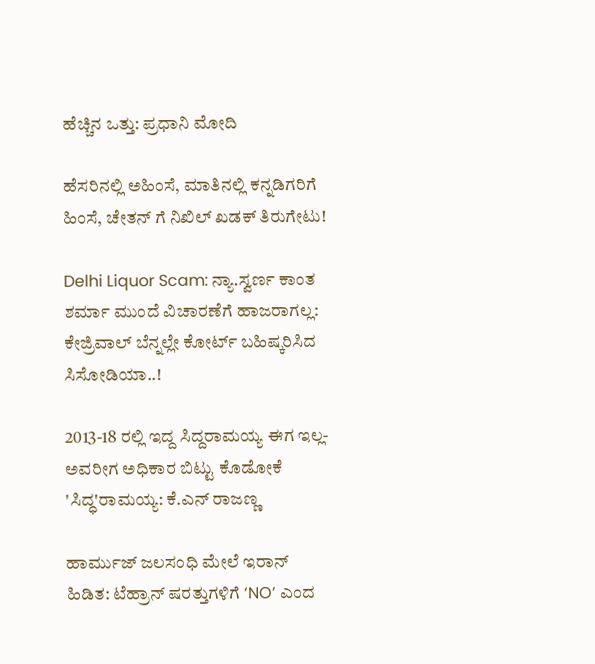ಹೆಚ್ಚಿನ ಒತ್ತು: ಪ್ರಧಾನಿ ಮೋದಿ

ಹೆಸರಿನಲ್ಲಿ ಅಹಿಂಸೆ, ಮಾತಿನಲ್ಲಿ ಕನ್ನಡಿಗರಿಗೆ ಹಿಂಸೆ, ಚೇತನ್ ಗೆ ನಿಖಿಲ್ ಖಡಕ್ ತಿರುಗೇಟು!

Delhi Liquor Scam: ನ್ಯಾ.ಸ್ವರ್ಣ ಕಾಂತ ಶರ್ಮಾ ಮುಂದೆ ವಿಚಾರಣೆಗೆ ಹಾಜರಾಗಲ್ಲ: ಕೇಜ್ರಿವಾಲ್ ಬೆನ್ನಲ್ಲೇ ಕೋರ್ಟ್ ಬಹಿಷ್ಕರಿಸಿದ ಸಿಸೋಡಿಯಾ..!

2013-18 ರಲ್ಲಿ ಇದ್ದ ಸಿದ್ದರಾಮಯ್ಯ ಈಗ ಇಲ್ಲ- ಅವರೀಗ ಅಧಿಕಾರ ಬಿಟ್ಟು ಕೊಡೋಕೆ 'ಸಿದ್ಧ'ರಾಮಯ್ಯ: ಕೆ.ಎನ್ ರಾಜಣ್ಣ

ಹಾರ್ಮುಜ್ ಜಲಸಂಧಿ ಮೇಲೆ ಇರಾನ್ ಹಿಡಿತ: ಟೆಹ್ರಾನ್ ಷರತ್ತುಗಳಿಗೆ ‘NO’ ಎಂದ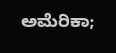ಅಮೆರಿಕಾ;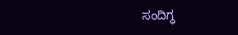ಸಂದಿಗ್ಧ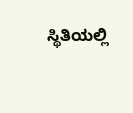ಸ್ಥಿತಿಯಲ್ಲಿ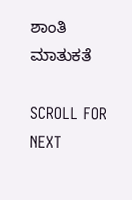ಶಾಂತಿ ಮಾತುಕತೆ

SCROLL FOR NEXT